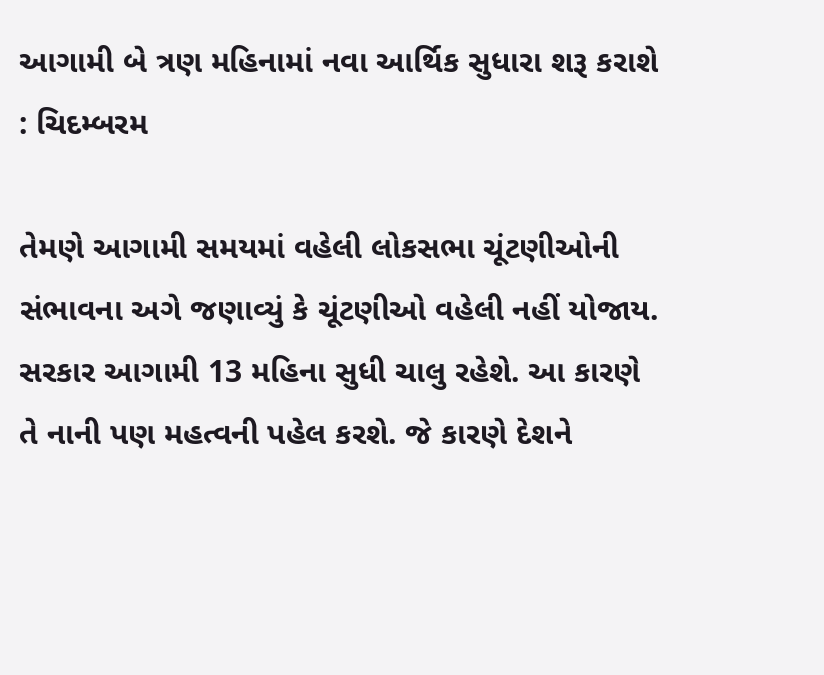આગામી બે ત્રણ મહિનામાં નવા આર્થિક સુધારા શરૂ કરાશે : ચિદમ્બરમ

તેમણે આગામી સમયમાં વહેલી લોકસભા ચૂંટણીઓની સંભાવના અગે જણાવ્યું કે ચૂંટણીઓ વહેલી નહીં યોજાય. સરકાર આગામી 13 મહિના સુધી ચાલુ રહેશે. આ કારણે તે નાની પણ મહત્વની પહેલ કરશે. જે કારણે દેશને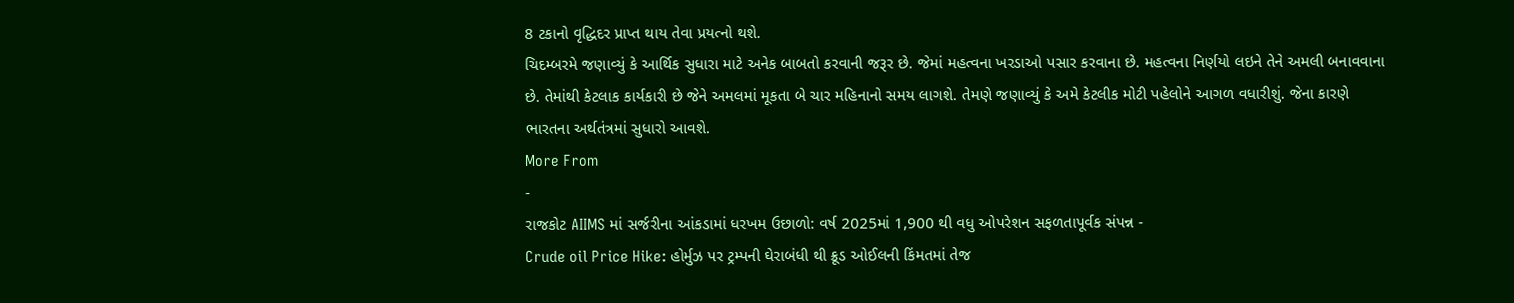8 ટકાનો વૃદ્ધિદર પ્રાપ્ત થાય તેવા પ્રયત્નો થશે.
ચિદમ્બરમે જણાવ્યું કે આર્થિક સુધારા માટે અનેક બાબતો કરવાની જરૂર છે. જેમાં મહત્વના ખરડાઓ પસાર કરવાના છે. મહત્વના નિર્ણયો લઇને તેને અમલી બનાવવાના છે. તેમાંથી કેટલાક કાર્યકારી છે જેને અમલમાં મૂકતા બે ચાર મહિનાનો સમય લાગશે. તેમણે જણાવ્યું કે અમે કેટલીક મોટી પહેલોને આગળ વધારીશું. જેના કારણે ભારતના અર્થતંત્રમાં સુધારો આવશે.
More From
-
રાજકોટ AIIMS માં સર્જરીના આંકડામાં ધરખમ ઉછાળો: વર્ષ 2025માં 1,900 થી વધુ ઓપરેશન સફળતાપૂર્વક સંપન્ન -
Crude oil Price Hike: હોર્મુઝ પર ટ્રમ્પની ઘેરાબંધી થી ક્રૂડ ઓઈલની કિંમતમાં તેજ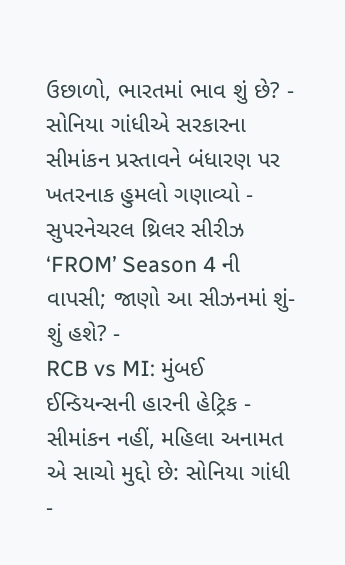ઉછાળો, ભારતમાં ભાવ શું છે? -
સોનિયા ગાંધીએ સરકારના સીમાંકન પ્રસ્તાવને બંધારણ પર ખતરનાક હુમલો ગણાવ્યો -
સુપરનેચરલ થ્રિલર સીરીઝ ‘FROM’ Season 4 ની વાપસી; જાણો આ સીઝનમાં શું-શું હશે? -
RCB vs MI: મુંબઈ ઈન્ડિયન્સની હારની હેટ્રિક -
સીમાંકન નહીં, મહિલા અનામત એ સાચો મુદ્દો છે: સોનિયા ગાંધી -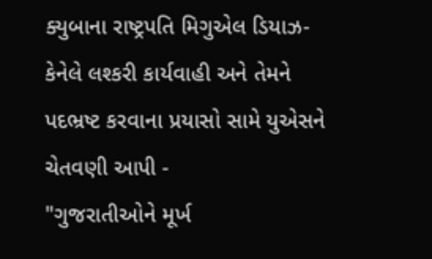ક્યુબાના રાષ્ટ્રપતિ મિગુએલ ડિયાઝ-કેનેલે લશ્કરી કાર્યવાહી અને તેમને પદભ્રષ્ટ કરવાના પ્રયાસો સામે યુએસને ચેતવણી આપી -
"ગુજરાતીઓને મૂર્ખ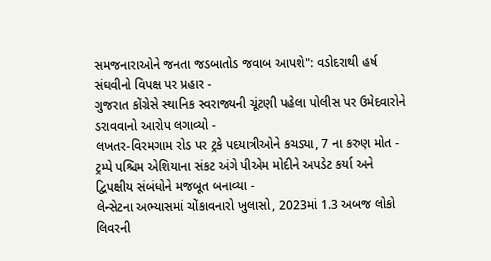સમજનારાઓને જનતા જડબાતોડ જવાબ આપશે": વડોદરાથી હર્ષ સંઘવીનો વિપક્ષ પર પ્રહાર -
ગુજરાત કોંગ્રેસે સ્થાનિક સ્વરાજ્યની ચૂંટણી પહેલા પોલીસ પર ઉમેદવારોને ડરાવવાનો આરોપ લગાવ્યો -
લખતર-વિરમગામ રોડ પર ટ્રકે પદયાત્રીઓને કચડ્યા, 7 ના કરુણ મોત -
ટ્રમ્પે પશ્ચિમ એશિયાના સંકટ અંગે પીએમ મોદીને અપડેટ કર્યા અને દ્વિપક્ષીય સંબંધોને મજબૂત બનાવ્યા -
લેન્સેટના અભ્યાસમાં ચોંકાવનારો ખુલાસો, 2023માં 1.3 અબજ લોકો લિવરની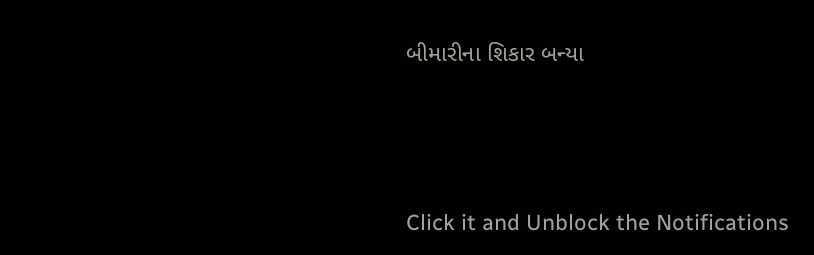બીમારીના શિકાર બન્યા






Click it and Unblock the Notifications